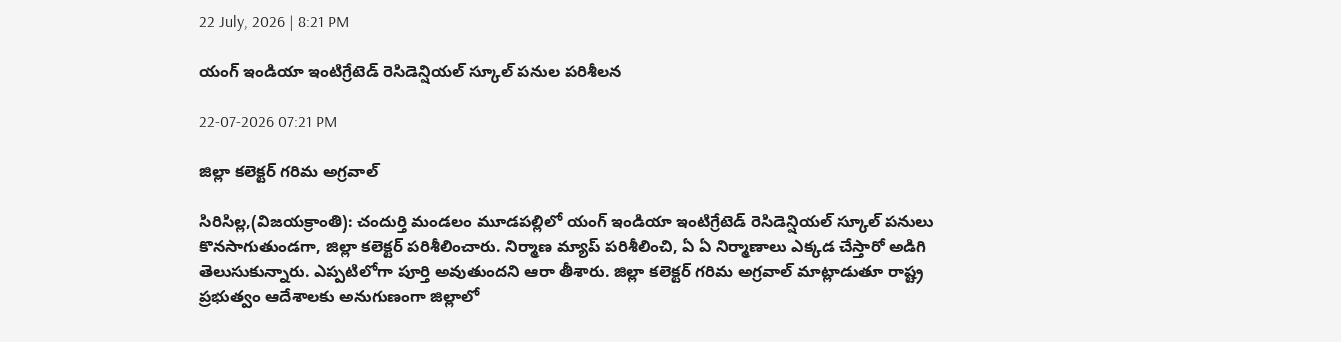22 July, 2026 | 8:21 PM

యంగ్ ఇండియా ఇంటిగ్రేటెడ్ రెసిడెన్షియల్ స్కూల్ పనుల పరిశీలన

22-07-2026 07:21 PM

జిల్లా కలెక్టర్ గరిమ అగ్రవాల్

సిరిసిల్ల,(విజయక్రాంతి): చందుర్తి మండలం మూడపల్లిలో యంగ్ ఇండియా ఇంటిగ్రేటెడ్ రెసిడెన్షియల్ స్కూల్ పనులు కొనసాగుతుండగా, జిల్లా కలెక్టర్ పరిశీలించారు. నిర్మాణ మ్యాప్ పరిశీలించి, ఏ ఏ నిర్మాణాలు ఎక్కడ చేస్తారో అడిగి తెలుసుకున్నారు. ఎప్పటిలోగా పూర్తి అవుతుందని ఆరా తీశారు. జిల్లా కలెక్టర్ గరిమ అగ్రవాల్ మాట్లాడుతూ రాష్ట్ర ప్రభుత్వం ఆదేశాలకు అనుగుణంగా జిల్లాలో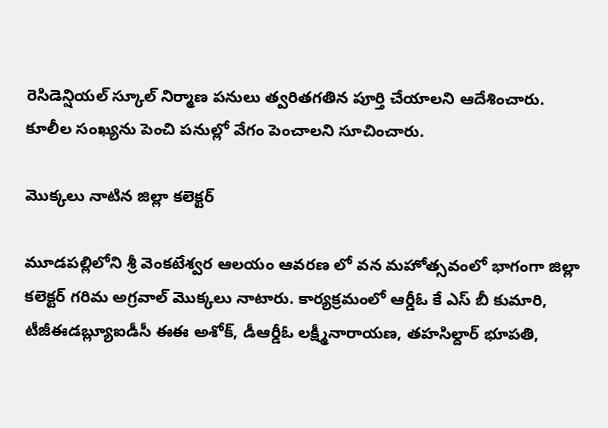రెసిడెన్షియల్ స్కూల్ నిర్మాణ పనులు త్వరితగతిన పూర్తి చేయాలని ఆదేశించారు. కూలీల సంఖ్యను పెంచి పనుల్లో వేగం పెంచాలని సూచించారు.

మొక్కలు నాటిన జిల్లా కలెక్టర్

మూడపల్లిలోని శ్రీ వెంకటేశ్వర ఆలయం ఆవరణ లో వన మహోత్సవంలో భాగంగా జిల్లా కలెక్టర్ గరిమ అగ్రవాల్ మొక్కలు నాటారు. కార్యక్రమంలో ఆర్డీఓ కే ఎస్ బీ కుమారి, టీజీఈడబ్ల్యూఐడీసీ ఈఈ అశోక్, డీఆర్డీఓ లక్ష్మీనారాయణ, తహసిల్దార్ భూపతి,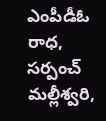ఎంపీడీఓ రాధ, సర్పంచ్ మల్లీశ్వరి,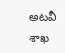అటవీ శాఖ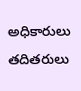అధికారులు తదితరులు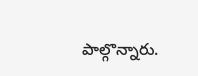పాల్గొన్నారు.